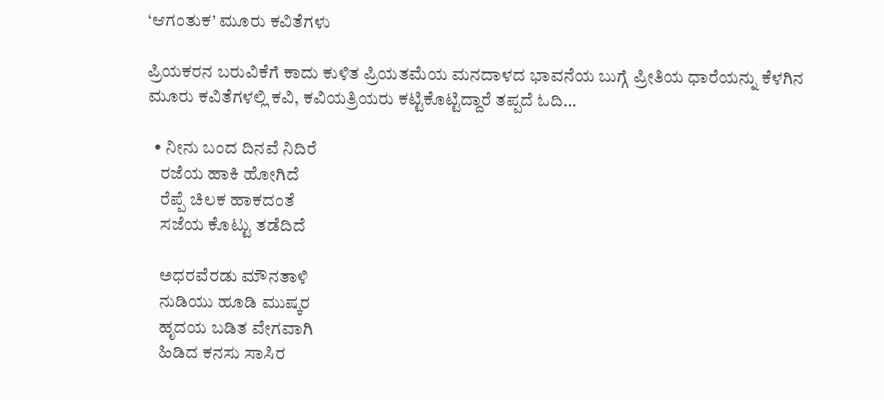‘ಆಗಂತುಕ’ ಮೂರು ಕವಿತೆಗಳು

ಪ್ರಿಯಕರನ ಬರುವಿಕೆಗೆ ಕಾದು ಕುಳಿತ ಪ್ರಿಯತಮೆಯ ಮನದಾಳದ ಭಾವನೆಯ ಬುಗ್ಗೆ ಪ್ರೀತಿಯ ಧಾರೆಯನ್ನು ಕೆಳಗಿನ ಮೂರು ಕವಿತೆಗಳಲ್ಲಿ ಕವಿ, ಕವಿಯತ್ರಿಯರು ಕಟ್ಟಿಕೊಟ್ಟಿದ್ದಾರೆ ತಪ್ಪದೆ ಓದಿ…

  • ನೀನು ಬಂದ ದಿನವೆ ನಿದಿರೆ
    ರಜೆಯ ಹಾಕಿ ಹೋಗಿದೆ
    ರೆಪ್ಪೆ ಚಿಲಕ ಹಾಕದಂತೆ
    ಸಜೆಯ ಕೊಟ್ಟು ತಡೆದಿದೆ

    ಅಧರವೆರಡು ಮೌನತಾಳಿ
    ನುಡಿಯು ಹೂಡಿ ಮುಷ್ಕರ
    ಹೃದಯ ಬಡಿತ ವೇಗವಾಗಿ
    ಹಿಡಿದ ಕನಸು ಸಾಸಿರ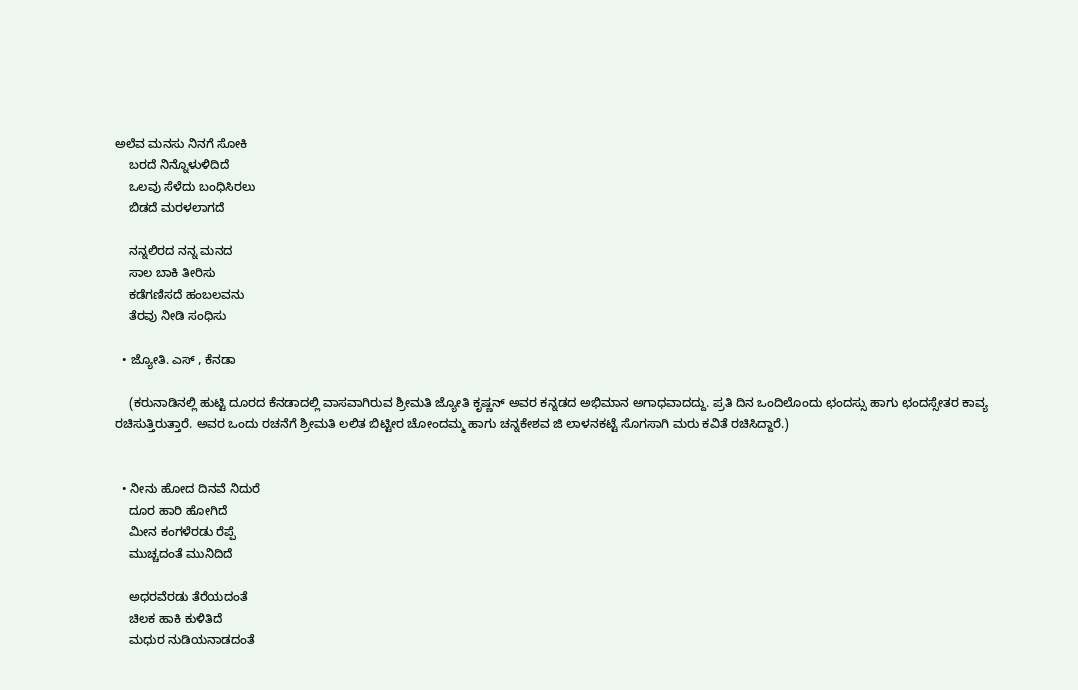ಅಲೆವ ಮನಸು ನಿನಗೆ ಸೋಕಿ
    ಬರದೆ ನಿನ್ನೊಳುಳಿದಿದೆ
    ಒಲವು ಸೆಳೆದು ಬಂಧಿಸಿರಲು
    ಬಿಡದೆ ಮರಳಲಾಗದೆ

    ನನ್ನಲಿರದ ನನ್ನ ಮನದ
    ಸಾಲ ಬಾಕಿ ತೀರಿಸು
    ಕಡೆಗಣಿಸದೆ ಹಂಬಲವನು
    ತೆರವು ನೀಡಿ ಸಂಧಿಸು

  • ಜ್ಯೋತಿ. ಎಸ್ , ಕೆನಡಾ

    (ಕರುನಾಡಿನಲ್ಲಿ ಹುಟ್ಟಿ ದೂರದ ಕೆನಡಾದಲ್ಲಿ ವಾಸವಾಗಿರುವ ಶ್ರೀಮತಿ ಜ್ಯೋತಿ ಕೃಷ್ಣನ್ ಅವರ ಕನ್ನಡದ ಅಭಿಮಾನ ಅಗಾಧವಾದದ್ದು. ಪ್ರತಿ ದಿನ ಒಂದಿಲೊಂದು ಛಂದಸ್ಸು ಹಾಗು ಛಂದಸ್ಸೇತರ ಕಾವ್ಯ ರಚಿಸುತ್ತಿರುತ್ತಾರೆ. ಅವರ ಒಂದು ರಚನೆಗೆ ಶ್ರೀಮತಿ ಲಲಿತ ಬಿಟ್ಟೀರ ಚೋಂದಮ್ಮ ಹಾಗು ಚನ್ನಕೇಶವ ಜಿ ಲಾಳನಕಟ್ಟೆ ಸೊಗಸಾಗಿ ಮರು ಕವಿತೆ ರಚಿಸಿದ್ದಾರೆ.)


  • ನೀನು ಹೋದ ದಿನವೆ ನಿದುರೆ
    ದೂರ ಹಾರಿ ಹೋಗಿದೆ
    ಮೀನ ಕಂಗಳೆರಡು ರೆಪ್ಪೆ
    ಮುಚ್ಚದಂತೆ ಮುನಿದಿದೆ

    ಅಧರವೆರಡು ತೆರೆಯದಂತೆ
    ಚಿಲಕ ಹಾಕಿ ಕುಳಿತಿದೆ
    ಮಧುರ ನುಡಿಯನಾಡದಂತೆ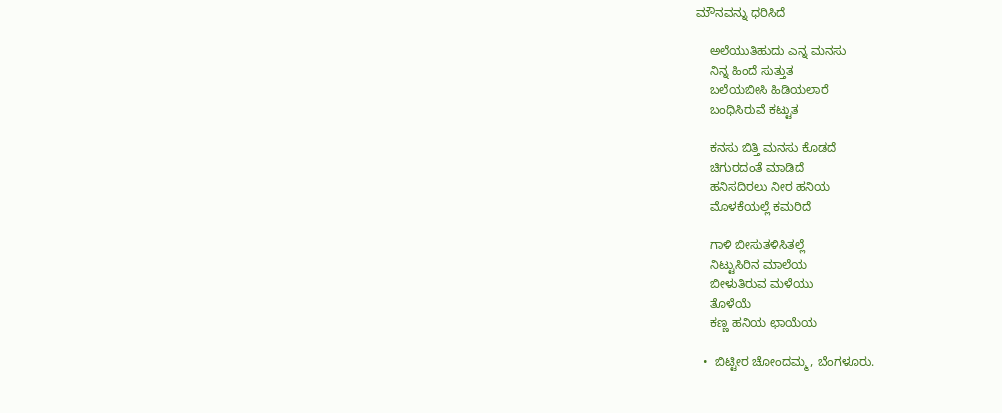ಮೌನವನ್ನು ಧರಿಸಿದೆ

    ಅಲೆಯುತಿಹುದು ಎನ್ನ ಮನಸು
    ನಿನ್ನ ಹಿಂದೆ ಸುತ್ತುತ
    ಬಲೆಯಬೀಸಿ ಹಿಡಿಯಲಾರೆ
    ಬಂಧಿಸಿರುವೆ ಕಟ್ಟುತ

    ಕನಸು ಬಿತ್ತಿ ಮನಸು ಕೊಡದೆ
    ಚಿಗುರದಂತೆ ಮಾಡಿದೆ
    ಹನಿಸದಿರಲು ನೀರ ಹನಿಯ
    ಮೊಳಕೆಯಲ್ಲೆ ಕಮರಿದೆ

    ಗಾಳಿ ಬೀಸುತಳಿಸಿತಲ್ಲೆ
    ನಿಟ್ಟುಸಿರಿನ ಮಾಲೆಯ
    ಬೀಳುತಿರುವ ಮಳೆಯು
    ತೊಳೆಯೆ
    ಕಣ್ಣ ಹನಿಯ ಛಾಯೆಯ

  •  ಬಿಟ್ಟೀರ ಚೋಂದಮ್ಮ, ಬೆಂಗಳೂರು.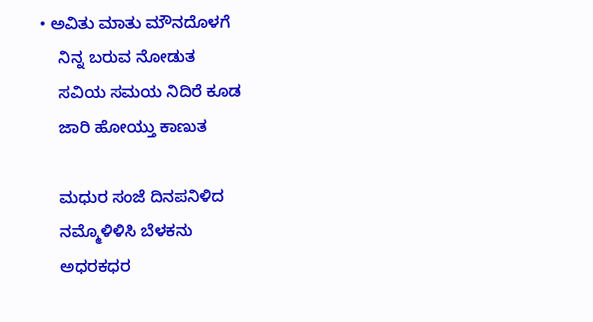• ಅವಿತು ಮಾತು ಮೌನದೊಳಗೆ
    ನಿನ್ನ ಬರುವ ನೋಡುತ
    ಸವಿಯ ಸಮಯ ನಿದಿರೆ ಕೂಡ
    ಜಾರಿ ಹೋಯ್ತು ಕಾಣುತ

    ಮಧುರ ಸಂಜೆ ದಿನಪನಿಳಿದ
    ನಮ್ಮೊಳಿಳಿಸಿ ಬೆಳಕನು
    ಅಧರಕಧರ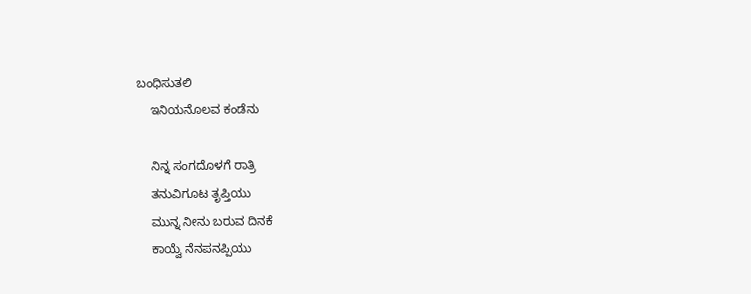ಬಂಧಿಸುತಲಿ
    ಇನಿಯನೊಲವ ಕಂಡೆನು

    ನಿನ್ನ ಸಂಗದೊಳಗೆ ರಾತ್ರಿ
    ತನುವಿಗೂಟ ತೃಪ್ತಿಯು
    ಮುನ್ನ ನೀನು ಬರುವ ದಿನಕೆ
    ಕಾಯ್ವೆ ನೆನಪನಪ್ಪಿಯು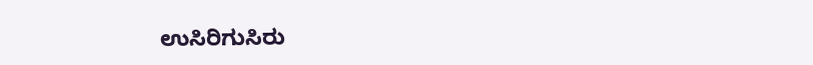ಉಸಿರಿಗುಸಿರು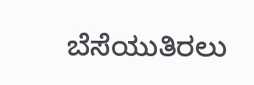ಬೆಸೆಯುತಿರಲು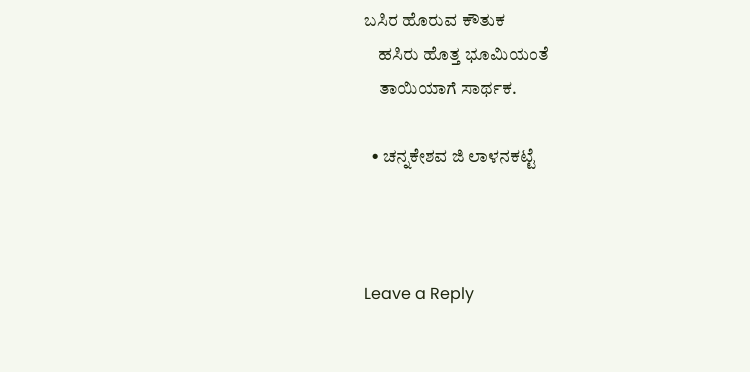ಬಸಿರ ಹೊರುವ ಕೌತುಕ
    ಹಸಿರು ಹೊತ್ತ ಭೂಮಿಯಂತೆ
    ತಾಯಿಯಾಗೆ ಸಾರ್ಥಕ.

  • ಚನ್ನಕೇಶವ ಜಿ ಲಾಳನಕಟ್ಟೆ



Leave a Reply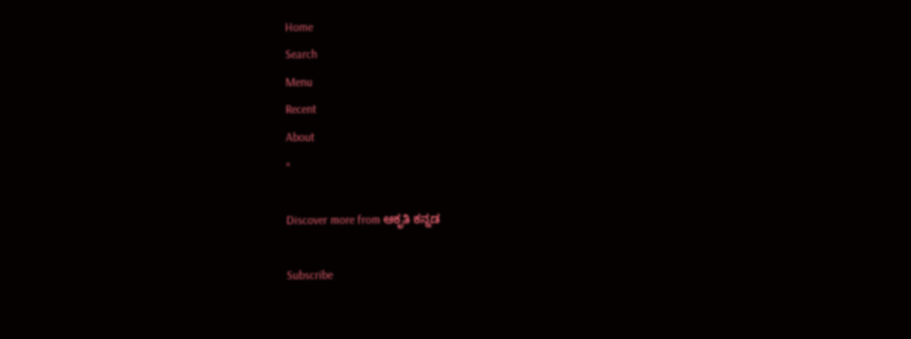Home
Search
Menu
Recent
About
×

Discover more from ಆಕೃತಿ ಕನ್ನಡ

Subscribe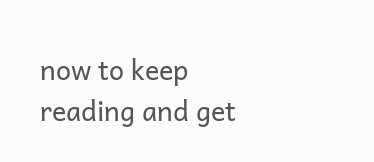now to keep reading and get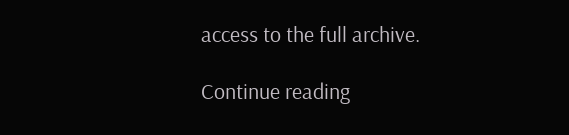access to the full archive.

Continue reading